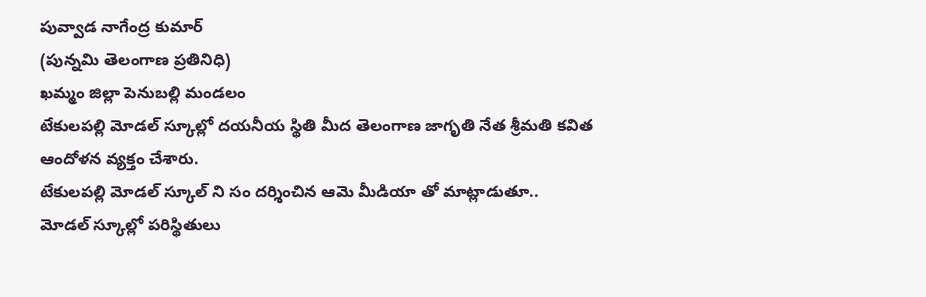పువ్వాడ నాగేంద్ర కుమార్
(పున్నమి తెలంగాణ ప్రతినిధి)
ఖమ్మం జిల్లా పెనుబల్లి మండలం
టేకులపల్లి మోడల్ స్కూల్లో దయనీయ స్థితి మీద తెలంగాణ జాగృతి నేత శ్రీమతి కవిత ఆందోళన వ్యక్తం చేశారు.
టేకులపల్లి మోడల్ స్కూల్ ని సం దర్శించిన ఆమె మీడియా తో మాట్లాడుతూ..
మోడల్ స్కూల్లో పరిస్థితులు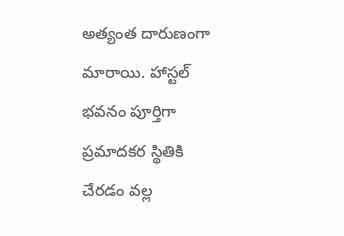అత్యంత దారుణంగా మారాయి. హాస్టల్ భవనం పూర్తిగా ప్రమాదకర స్థితికి చేరడం వల్ల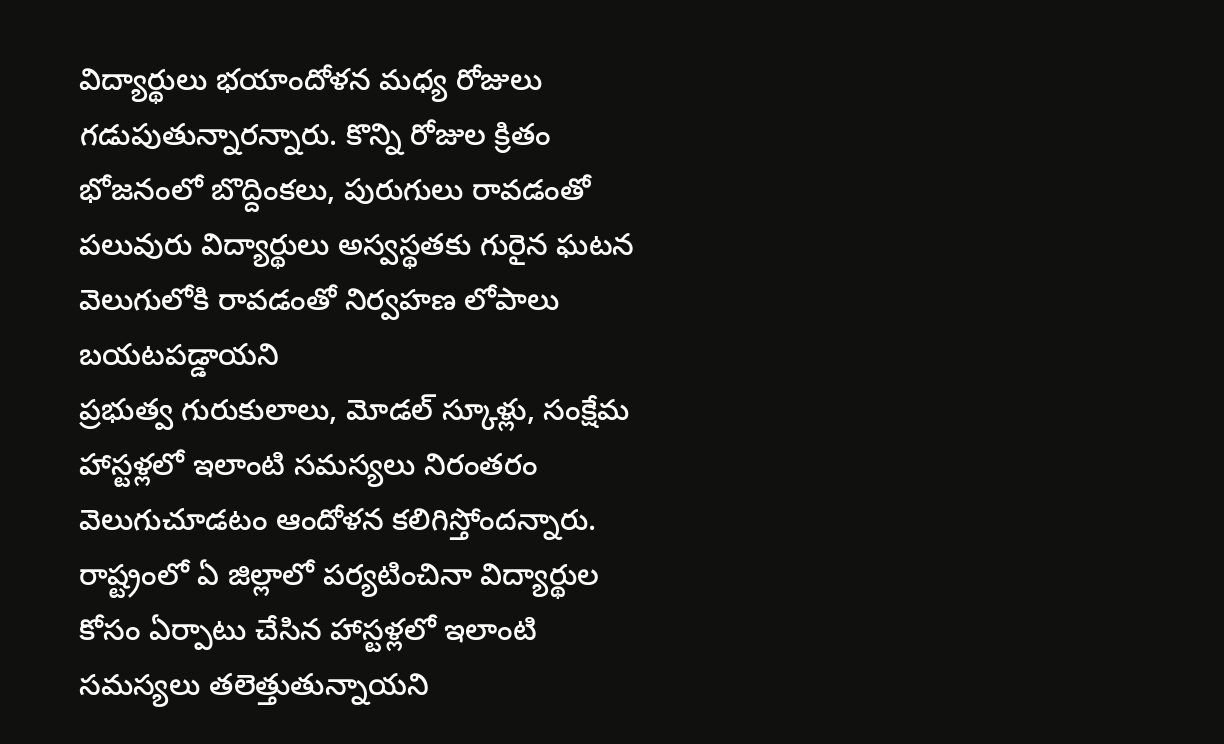విద్యార్థులు భయాందోళన మధ్య రోజులు గడుపుతున్నారన్నారు. కొన్ని రోజుల క్రితం భోజనంలో బొద్దింకలు, పురుగులు రావడంతో పలువురు విద్యార్థులు అస్వస్థతకు గురైన ఘటన వెలుగులోకి రావడంతో నిర్వహణ లోపాలు బయటపడ్డాయని
ప్రభుత్వ గురుకులాలు, మోడల్ స్కూళ్లు, సంక్షేమ హాస్టళ్లలో ఇలాంటి సమస్యలు నిరంతరం వెలుగుచూడటం ఆందోళన కలిగిస్తోందన్నారు. రాష్ట్రంలో ఏ జిల్లాలో పర్యటించినా విద్యార్థుల కోసం ఏర్పాటు చేసిన హాస్టళ్లలో ఇలాంటి సమస్యలు తలెత్తుతున్నాయని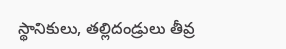స్థానికులు, తల్లిదండ్రులు తీవ్ర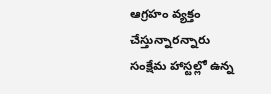ఆగ్రహం వ్యక్తం చేస్తున్నారన్నారు
సంక్షేమ హాస్టల్లో ఉన్న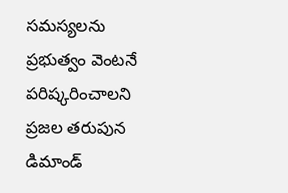సమస్యలను ప్రభుత్వం వెంటనే పరిష్కరించాలని ప్రజల తరుపున డిమాండ్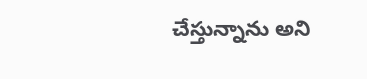చేస్తున్నాను అని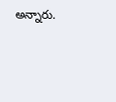అన్నారు.